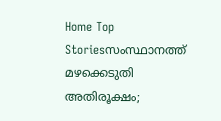Home Top Storiesസംസ്ഥാനത്ത് മഴക്കെടുതി അതിരൂക്ഷം;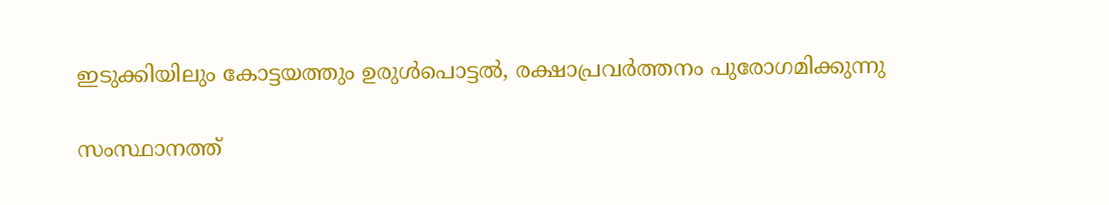ഇടുക്കിയിലും കോട്ടയത്തും ഉരുൾപൊട്ടൽ, രക്ഷാപ്രവർത്തനം പുരോഗമിക്കുന്നു

സംസ്ഥാനത്ത്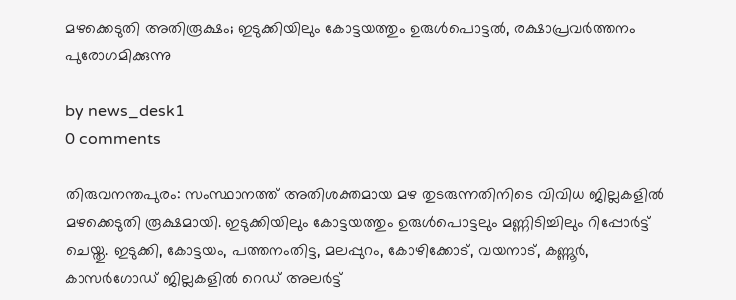മഴക്കെടുതി അതിരൂക്ഷം; ഇടുക്കിയിലും കോട്ടയത്തും ഉരുൾപൊട്ടൽ, രക്ഷാപ്രവർത്തനം പുരോഗമിക്കുന്നു

by news_desk1
0 comments

തിരുവനന്തപുരം: സംസ്ഥാനത്ത് അതിശക്തമായ മഴ തുടരുന്നതിനിടെ വിവിധ ജില്ലകളിൽ മഴക്കെടുതി രൂക്ഷമായി. ഇടുക്കിയിലും കോട്ടയത്തും ഉരുൾപൊട്ടലും മണ്ണിടിച്ചിലും റിപ്പോർട്ട് ചെയ്തു. ഇടുക്കി, കോട്ടയം, പത്തനംതിട്ട, മലപ്പുറം, കോഴിക്കോട്, വയനാട്, കണ്ണൂർ, കാസർഗോഡ് ജില്ലകളിൽ റെഡ് അലർട്ട്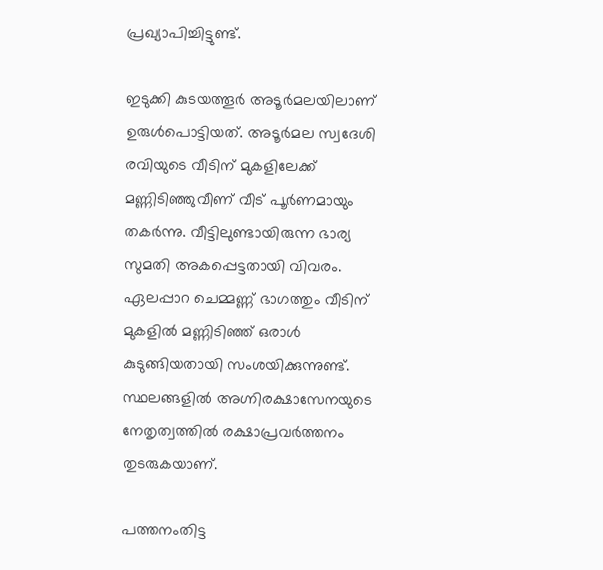പ്രഖ്യാപിച്ചിട്ടുണ്ട്.

ഇടുക്കി കുടയത്തൂർ അടൂർമലയിലാണ് ഉരുൾപൊട്ടിയത്. അടൂർമല സ്വദേശി രവിയുടെ വീടിന് മുകളിലേക്ക് മണ്ണിടിഞ്ഞുവീണ് വീട് പൂർണമായും തകർന്നു. വീട്ടിലുണ്ടായിരുന്ന ഭാര്യ സുമതി അകപ്പെട്ടതായി വിവരം. ഏലപ്പാറ ചെമ്മണ്ണ് ഭാഗത്തും വീടിന് മുകളിൽ മണ്ണിടിഞ്ഞ് ഒരാൾ കുടുങ്ങിയതായി സംശയിക്കുന്നുണ്ട്. സ്ഥലങ്ങളിൽ അഗ്നിരക്ഷാസേനയുടെ നേതൃത്വത്തിൽ രക്ഷാപ്രവർത്തനം തുടരുകയാണ്.

പത്തനംതിട്ട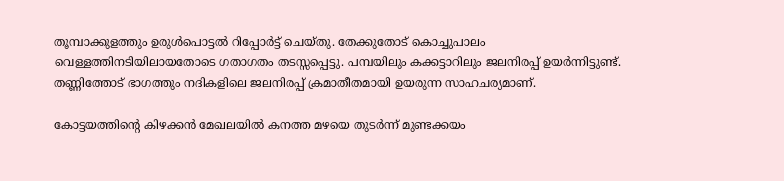തൂമ്പാക്കുളത്തും ഉരുൾപൊട്ടൽ റിപ്പോർട്ട് ചെയ്തു. തേക്കുതോട് കൊച്ചുപാലം വെള്ളത്തിനടിയിലായതോടെ ഗതാഗതം തടസ്സപ്പെട്ടു. പമ്പയിലും കക്കട്ടാറിലും ജലനിരപ്പ് ഉയർന്നിട്ടുണ്ട്. തണ്ണിത്തോട് ഭാഗത്തും നദികളിലെ ജലനിരപ്പ് ക്രമാതീതമായി ഉയരുന്ന സാഹചര്യമാണ്.

കോട്ടയത്തിന്റെ കിഴക്കൻ മേഖലയിൽ കനത്ത മഴയെ തുടർന്ന് മുണ്ടക്കയം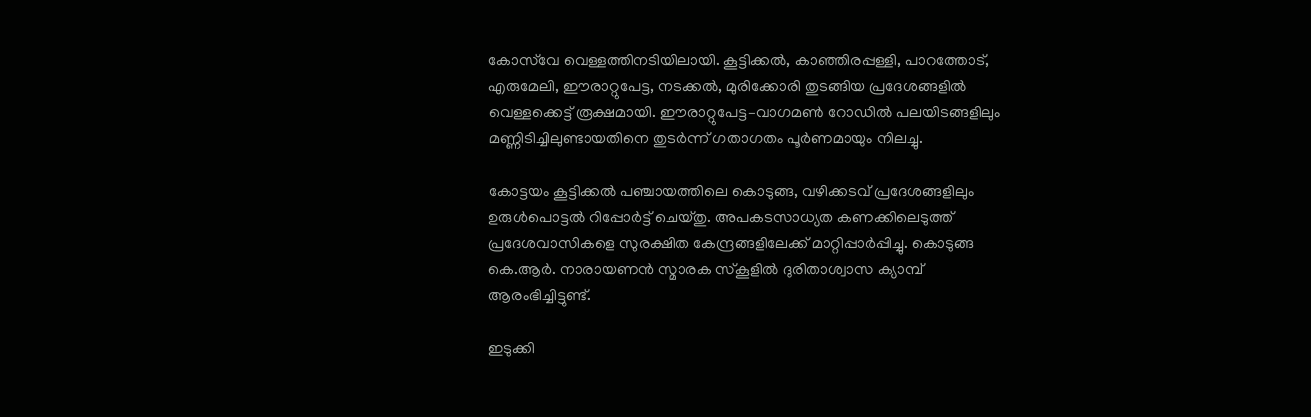കോസ്‌വേ വെള്ളത്തിനടിയിലായി. കൂട്ടിക്കൽ, കാഞ്ഞിരപ്പള്ളി, പാറത്തോട്, എരുമേലി, ഈരാറ്റുപേട്ട, നടക്കൽ, മുരിക്കോരി തുടങ്ങിയ പ്രദേശങ്ങളിൽ വെള്ളക്കെട്ട് രൂക്ഷമായി. ഈരാറ്റുപേട്ട–വാഗമൺ റോഡിൽ പലയിടങ്ങളിലും മണ്ണിടിച്ചിലുണ്ടായതിനെ തുടർന്ന് ഗതാഗതം പൂർണമായും നിലച്ചു.

കോട്ടയം കൂട്ടിക്കൽ പഞ്ചായത്തിലെ കൊടുങ്ങ, വഴിക്കടവ് പ്രദേശങ്ങളിലും ഉരുൾപൊട്ടൽ റിപ്പോർട്ട് ചെയ്തു. അപകടസാധ്യത കണക്കിലെടുത്ത് പ്രദേശവാസികളെ സുരക്ഷിത കേന്ദ്രങ്ങളിലേക്ക് മാറ്റിപ്പാർപ്പിച്ചു. കൊടുങ്ങ കെ.ആർ. നാരായണൻ സ്മാരക സ്കൂളിൽ ദുരിതാശ്വാസ ക്യാമ്പ് ആരംഭിച്ചിട്ടുണ്ട്.

ഇടുക്കി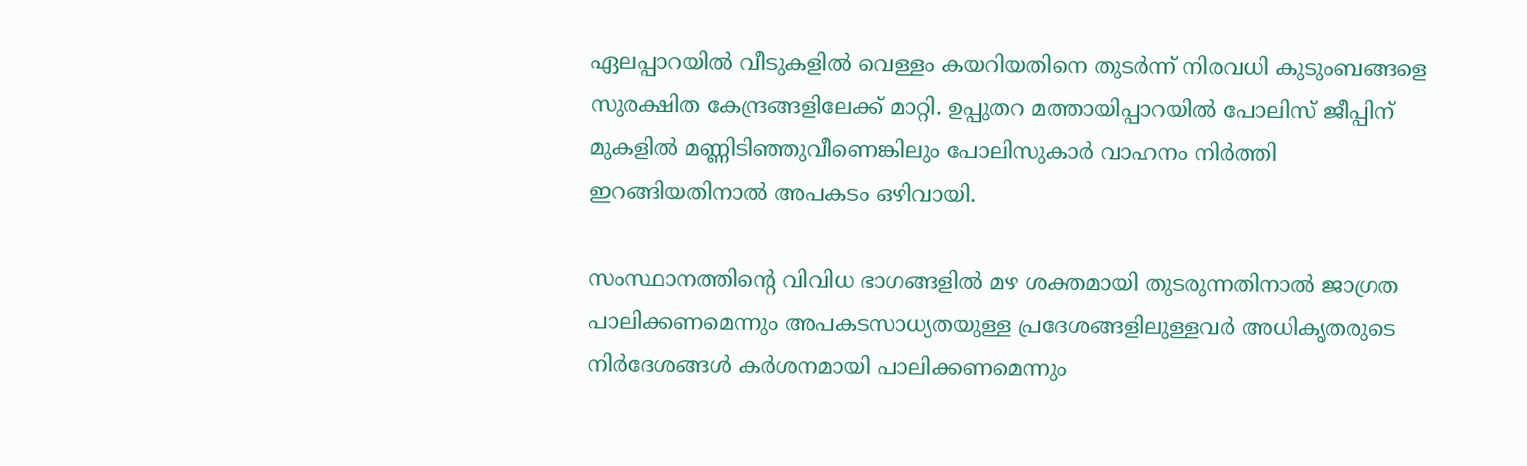ഏലപ്പാറയിൽ വീടുകളിൽ വെള്ളം കയറിയതിനെ തുടർന്ന് നിരവധി കുടുംബങ്ങളെ സുരക്ഷിത കേന്ദ്രങ്ങളിലേക്ക് മാറ്റി. ഉപ്പുതറ മത്തായിപ്പാറയിൽ പോലിസ് ജീപ്പിന് മുകളിൽ മണ്ണിടിഞ്ഞുവീണെങ്കിലും പോലിസുകാർ വാഹനം നിർത്തി ഇറങ്ങിയതിനാൽ അപകടം ഒഴിവായി.

സംസ്ഥാനത്തിന്റെ വിവിധ ഭാഗങ്ങളിൽ മഴ ശക്തമായി തുടരുന്നതിനാൽ ജാഗ്രത പാലിക്കണമെന്നും അപകടസാധ്യതയുള്ള പ്രദേശങ്ങളിലുള്ളവർ അധികൃതരുടെ നിർദേശങ്ങൾ കർശനമായി പാലിക്കണമെന്നും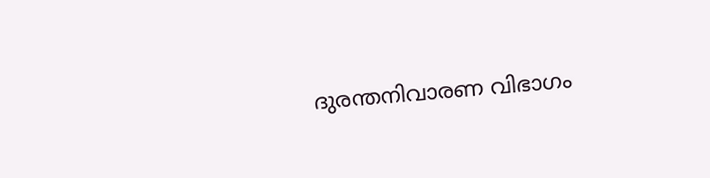ദുരന്തനിവാരണ വിഭാഗം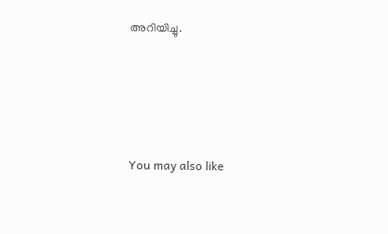അറിയിച്ചു.





You may also like